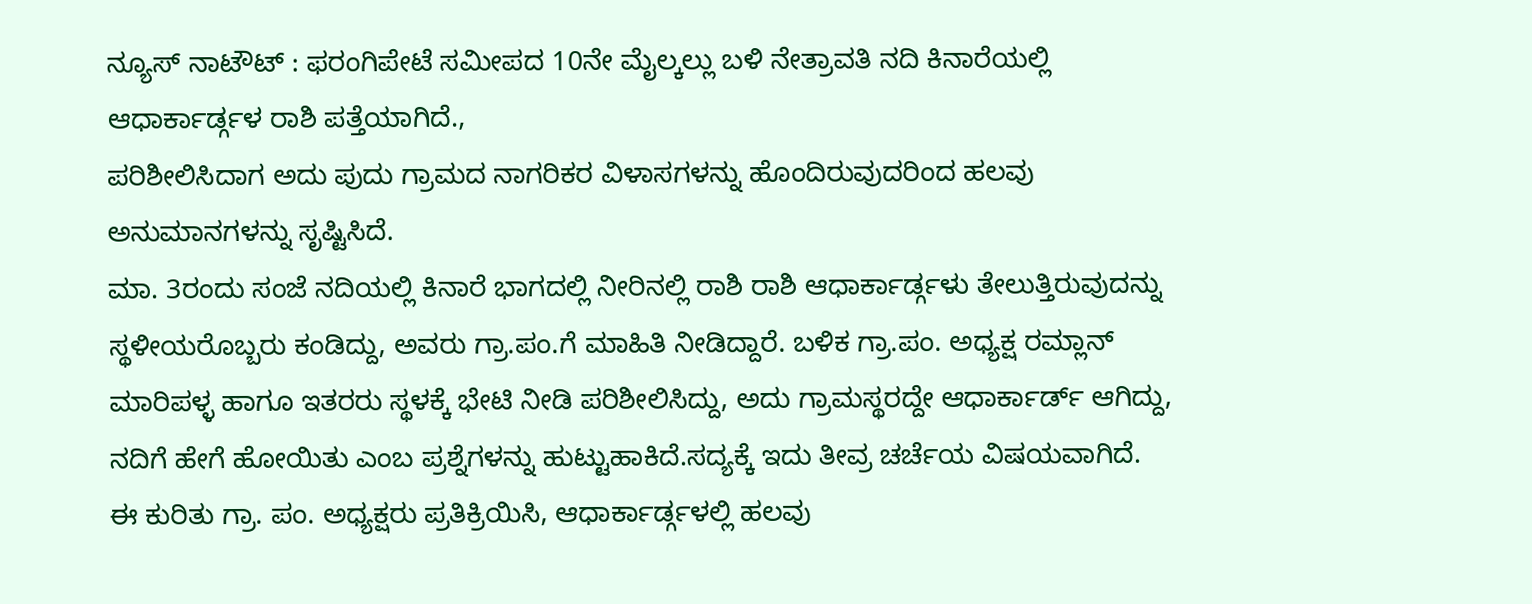ನ್ಯೂಸ್ ನಾಟೌಟ್ : ಫರಂಗಿಪೇಟೆ ಸಮೀಪದ 10ನೇ ಮೈಲ್ಕಲ್ಲು ಬಳಿ ನೇತ್ರಾವತಿ ನದಿ ಕಿನಾರೆಯಲ್ಲಿ ಆಧಾರ್ಕಾರ್ಡ್ಗಳ ರಾಶಿ ಪತ್ತೆಯಾಗಿದೆ.,
ಪರಿಶೀಲಿಸಿದಾಗ ಅದು ಪುದು ಗ್ರಾಮದ ನಾಗರಿಕರ ವಿಳಾಸಗಳನ್ನು ಹೊಂದಿರುವುದರಿಂದ ಹಲವು ಅನುಮಾನಗಳನ್ನು ಸೃಷ್ಟಿಸಿದೆ.
ಮಾ. 3ರಂದು ಸಂಜೆ ನದಿಯಲ್ಲಿ ಕಿನಾರೆ ಭಾಗದಲ್ಲಿ ನೀರಿನಲ್ಲಿ ರಾಶಿ ರಾಶಿ ಆಧಾರ್ಕಾರ್ಡ್ಗಳು ತೇಲುತ್ತಿರುವುದನ್ನು ಸ್ಥಳೀಯರೊಬ್ಬರು ಕಂಡಿದ್ದು, ಅವರು ಗ್ರಾ.ಪಂ.ಗೆ ಮಾಹಿತಿ ನೀಡಿದ್ದಾರೆ. ಬಳಿಕ ಗ್ರಾ.ಪಂ. ಅಧ್ಯಕ್ಷ ರಮ್ಲಾನ್ ಮಾರಿಪಳ್ಳ ಹಾಗೂ ಇತರರು ಸ್ಥಳಕ್ಕೆ ಭೇಟಿ ನೀಡಿ ಪರಿಶೀಲಿಸಿದ್ದು, ಅದು ಗ್ರಾಮಸ್ಥರದ್ದೇ ಆಧಾರ್ಕಾರ್ಡ್ ಆಗಿದ್ದು, ನದಿಗೆ ಹೇಗೆ ಹೋಯಿತು ಎಂಬ ಪ್ರಶ್ನೆಗಳನ್ನು ಹುಟ್ಟುಹಾಕಿದೆ.ಸದ್ಯಕ್ಕೆ ಇದು ತೀವ್ರ ಚರ್ಚೆಯ ವಿಷಯವಾಗಿದೆ.
ಈ ಕುರಿತು ಗ್ರಾ. ಪಂ. ಅಧ್ಯಕ್ಷರು ಪ್ರತಿಕ್ರಿಯಿಸಿ, ಆಧಾರ್ಕಾರ್ಡ್ಗಳಲ್ಲಿ ಹಲವು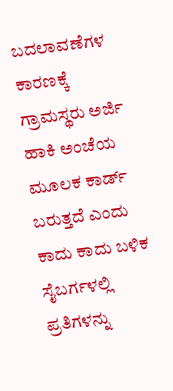ಬದಲಾವಣೆಗಳ ಕಾರಣಕ್ಕೆ ಗ್ರಾಮಸ್ಥರು ಅರ್ಜಿ ಹಾಕಿ ಅಂಚೆಯ ಮೂಲಕ ಕಾರ್ಡ್ ಬರುತ್ತದೆ ಎಂದು ಕಾದು ಕಾದು ಬಳಿಕ ಸೈಬರ್ಗಳಲ್ಲಿ ಪ್ರತಿಗಳನ್ನು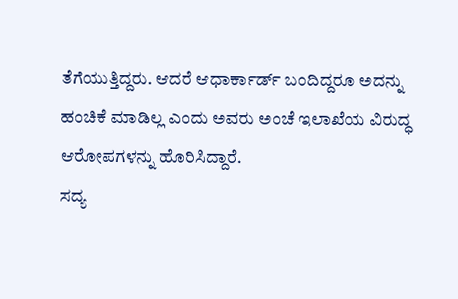ತೆಗೆಯುತ್ತಿದ್ದರು. ಆದರೆ ಆಧಾರ್ಕಾರ್ಡ್ ಬಂದಿದ್ದರೂ ಅದನ್ನು ಹಂಚಿಕೆ ಮಾಡಿಲ್ಲ ಎಂದು ಅವರು ಅಂಚೆ ಇಲಾಖೆಯ ವಿರುದ್ಧ ಆರೋಪಗಳನ್ನು ಹೊರಿಸಿದ್ದಾರೆ.
ಸದ್ಯ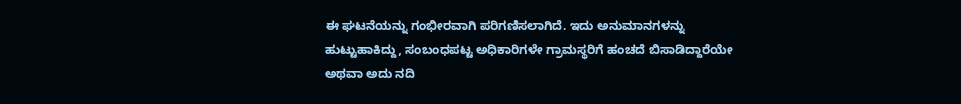ಈ ಘಟನೆಯನ್ನು ಗಂಭೀರವಾಗಿ ಪರಿಗಣಿಸಲಾಗಿದೆ. ಇದು ಅನುಮಾನಗಳನ್ನು ಹುಟ್ಟುಹಾಕಿದ್ದು, ಸಂಬಂಧಪಟ್ಟ ಅಧಿಕಾರಿಗಳೇ ಗ್ರಾಮಸ್ಥರಿಗೆ ಹಂಚದೆ ಬಿಸಾಡಿದ್ದಾರೆಯೇ ಅಥವಾ ಅದು ನದಿ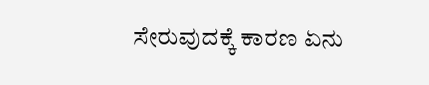ಸೇರುವುದಕ್ಕೆ ಕಾರಣ ಏನು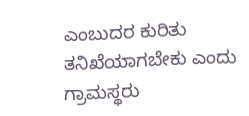ಎಂಬುದರ ಕುರಿತು ತನಿಖೆಯಾಗಬೇಕು ಎಂದು ಗ್ರಾಮಸ್ಥರು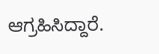ಆಗ್ರಹಿಸಿದ್ದಾರೆ.